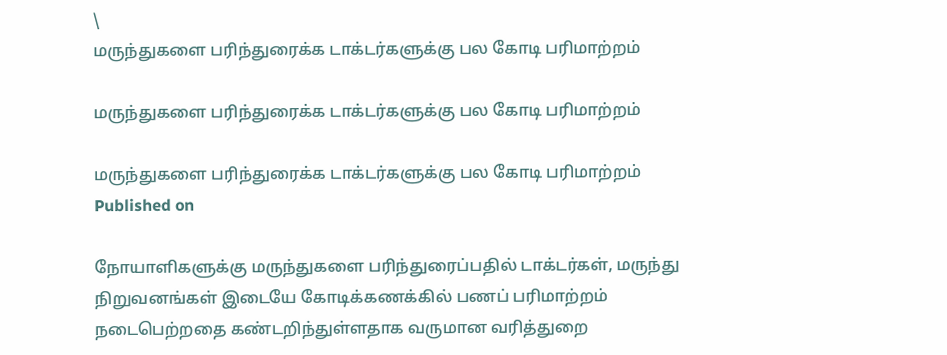\
மருந்துகளை பரிந்துரைக்க டாக்டர்களுக்கு பல கோடி பரிமாற்றம்

மருந்துகளை பரிந்துரைக்க டாக்டர்களுக்கு பல கோடி பரிமாற்றம்

மருந்துகளை பரிந்துரைக்க டாக்டர்களுக்கு பல கோடி பரிமாற்றம்
Published on

நோயாளிகளுக்கு மருந்துகளை பரிந்துரைப்பதில் டாக்டர்கள், மருந்து நிறுவனங்கள் இடையே கோடிக்கணக்கில் பணப் பரிமாற்றம் நடைபெற்றதை கண்டறிந்துள்ளதாக வருமான வரித்துறை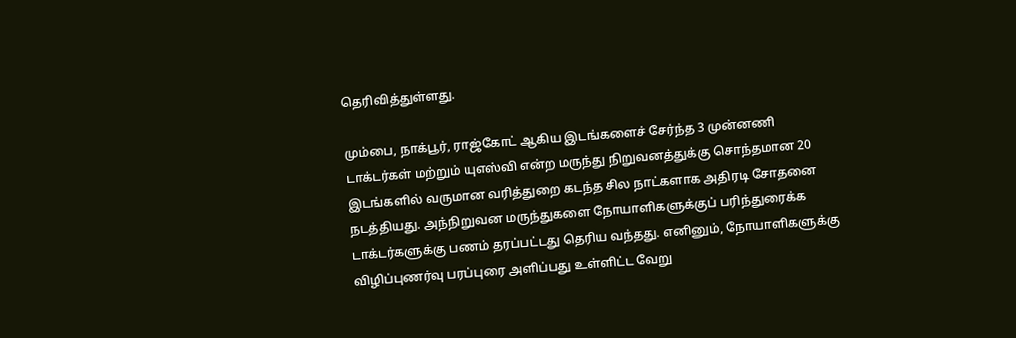தெரிவித்துள்ளது.

மும்பை, நாக்பூர், ராஜ்கோட் ஆகிய இடங்களைச் சேர்ந்த 3 முன்னணி டாக்டர்கள் மற்றும் யுஎஸ்வி என்ற மருந்து நிறுவனத்துக்கு சொந்தமான 20 இடங்களில் வருமான வரித்துறை கடந்த சில நாட்களாக அதிரடி சோதனை நடத்தியது. அந்நிறுவன மருந்துகளை நோயாளிகளுக்குப் பரிந்துரைக்க டாக்டர்களுக்கு பணம் தரப்பட்டது தெரிய வந்தது. எனினும், நோயாளிகளுக்கு விழிப்புணர்வு பரப்புரை அளிப்பது உள்ளிட்ட வேறு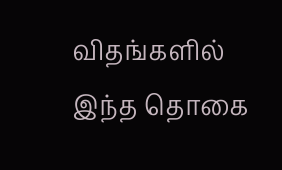விதங்களில் இந்த தொகை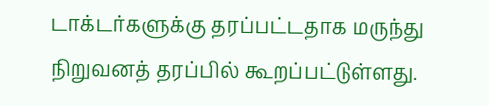டாக்டர்களுக்கு தரப்பட்டதாக மருந்து நிறுவனத் தரப்பில் கூறப்பட்டுள்ளது.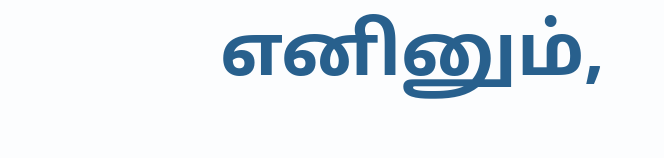எனினும்,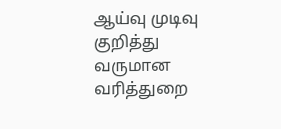ஆய்வு முடிவு குறித்து வருமான வரித்துறை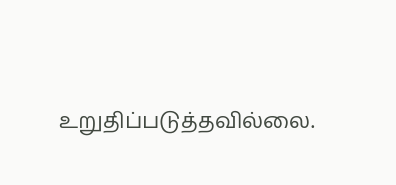உறுதிப்படுத்தவில்லை.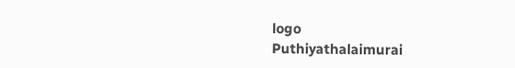logo
Puthiyathalaimurai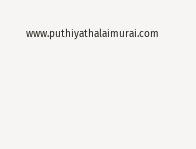www.puthiyathalaimurai.com